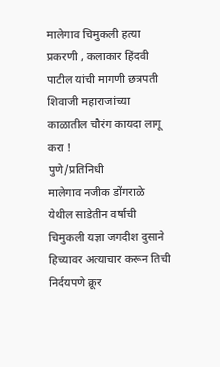मालेगाव चिमुकली हत्या प्रकरणी , कलाकार हिंदवी पाटील यांची मागणी छत्रपती शिवाजी महाराजांच्या काळातील चौरंग कायदा लागू करा !
पुणे/प्रतिनिधी
मालेगाव नजीक डोंगराळे येथील साडेतीन वर्षाची चिमुकली यज्ञा जगदीश दुसाने हिच्यावर अत्याचार करून तिची निर्दयपणे क्रूर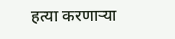हत्या करणाऱ्या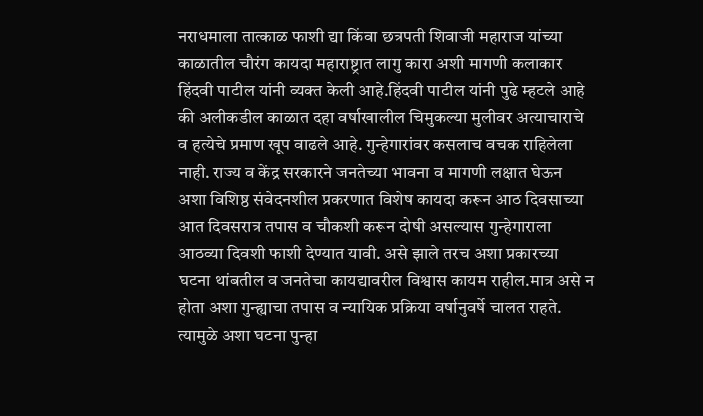नराधमाला तात्काळ फाशी द्या किंवा छत्रपती शिवाजी महाराज यांच्या काळातील चौरंग कायदा महाराष्ट्रात लागु कारा अशी मागणी कलाकार हिंदवी पाटील यांनी व्यक्त केली आहे.हिंदवी पाटील यांनी पुढे म्हटले आहे की अलीकडील काळात दहा वर्षाखालील चिमुकल्या मुलीवर अत्याचाराचे व हत्येचे प्रमाण खूप वाढले आहे. गुन्हेगारांवर कसलाच वचक राहिलेला नाही. राज्य व केंद्र सरकारने जनतेच्या भावना व मागणी लक्षात घेऊन अशा विशिष्ठ संवेदनशील प्रकरणात विशेष कायदा करून आठ दिवसाच्या आत दिवसरात्र तपास व चौकशी करून दोषी असल्यास गुन्हेगाराला आठव्या दिवशी फाशी देण्यात यावी. असे झाले तरच अशा प्रकारच्या घटना थांबतील व जनतेचा कायद्यावरील विश्वास कायम राहील.मात्र असे न होता अशा गुन्ह्याचा तपास व न्यायिक प्रक्रिया वर्षानुवर्षे चालत राहते. त्यामुळे अशा घटना पुन्हा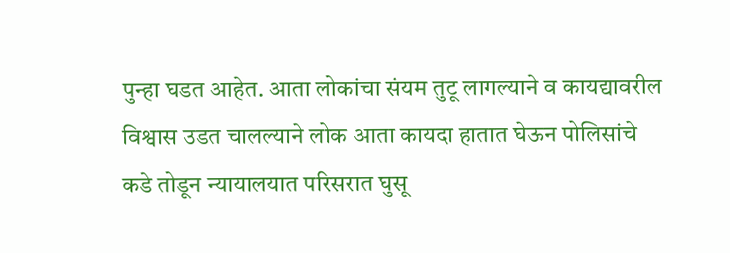पुन्हा घडत आहेत. आता लोकांचा संयम तुटू लागल्याने व कायद्यावरील विश्वास उडत चालल्याने लोक आता कायदा हातात घेऊन पोलिसांचे कडे तोडून न्यायालयात परिसरात घुसू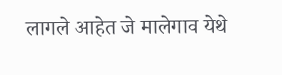लागले आहेत जे मालेगाव येथे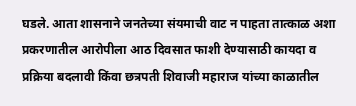घडले. आता शासनाने जनतेच्या संयमाची वाट न पाहता तात्काळ अशा प्रकरणातील आरोपीला आठ दिवसात फाशी देण्यासाठी कायदा व प्रक्रिया बदलावी किंवा छत्रपती शिवाजी महाराज यांच्या काळातील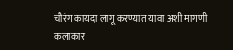चौरंग कायदा लागू करण्यात यावा अशी मागणी कलाकार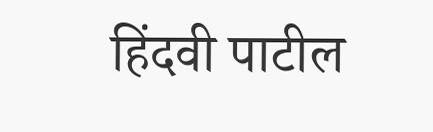हिंदवी पाटील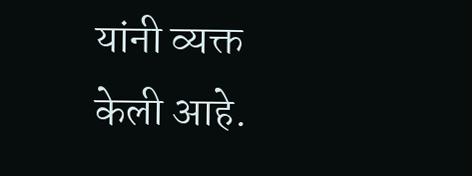यांनी व्यक्त केली आहे.